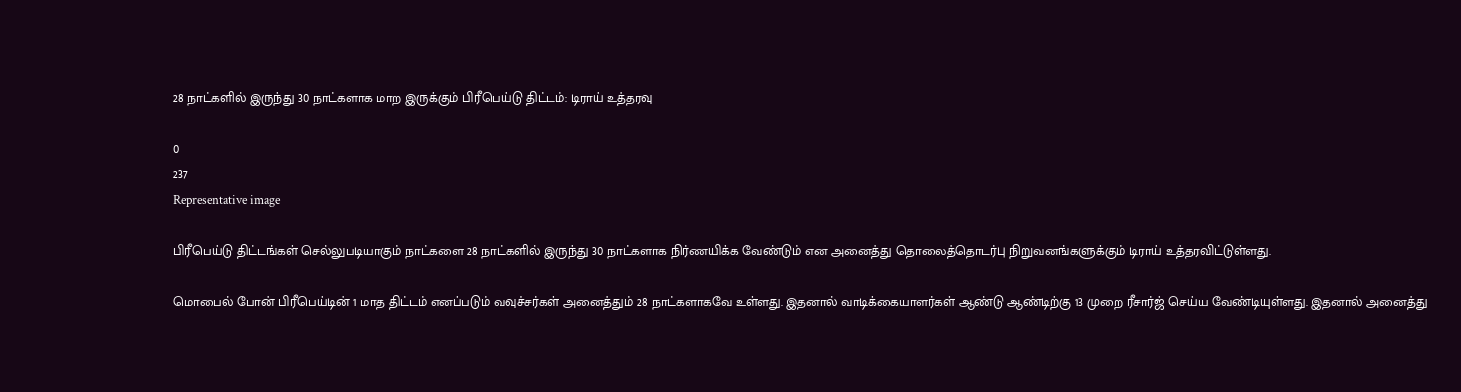28 நாட்களில் இருந்து 30 நாட்களாக மாற இருக்கும் பிரீபெய்டு திட்டம்: டிராய் உத்தரவு

0
237
Representative image

பிரீபெய்டு திட்டங்கள் செல்லுபடியாகும் நாட்களை 28 நாட்களில் இருந்து 30 நாட்களாக நிர்ணயிக்க வேண்டும் என அனைத்து தொலைத்தொடர்பு நிறுவனங்களுக்கும் டிராய் உத்தரவிட்டுள்ளது.

மொபைல் போன் பிரீபெய்டின் 1 மாத திட்டம் எனப்படும் வவுச்சர்கள் அனைத்தும் 28 நாட்களாகவே உள்ளது. இதனால் வாடிக்கையாளர்கள் ஆண்டு ஆண்டிற்கு 13 முறை ரீசார்ஜ் செய்ய வேண்டியுள்ளது. இதனால் அனைத்து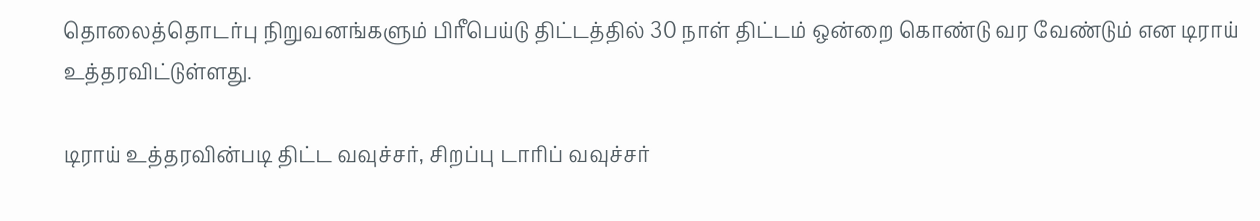தொலைத்தொடர்பு நிறுவனங்களும் பிரீபெய்டு திட்டத்தில் 30 நாள் திட்டம் ஒன்றை கொண்டு வர வேண்டும் என டிராய் உத்தரவிட்டுள்ளது.

டிராய் உத்தரவின்படி திட்ட வவுச்சர், சிறப்பு டாரிப் வவுச்சர்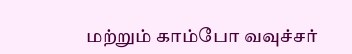மற்றும் காம்போ வவுச்சர்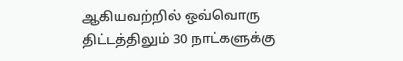ஆகியவற்றில் ஒவ்வொரு திட்டத்திலும் 30 நாட்களுக்கு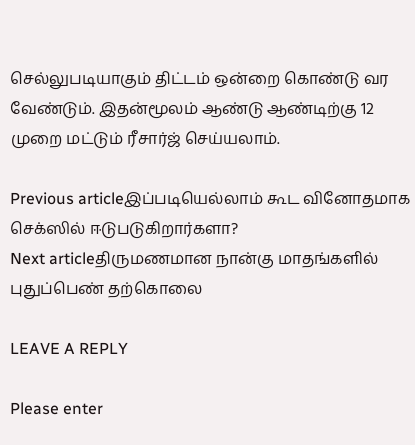செல்லுபடியாகும் திட்டம் ஒன்றை கொண்டு வர வேண்டும். இதன்மூலம் ஆண்டு ஆண்டிற்கு 12 முறை மட்டும் ரீசார்ஜ் செய்யலாம்.

Previous articleஇப்படியெல்லாம் கூட வினோதமாக செக்ஸில் ஈடுபடுகிறார்களா?
Next articleதிருமணமான நான்கு மாதங்களில் புதுப்பெண் தற்கொலை

LEAVE A REPLY

Please enter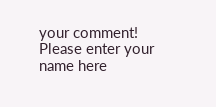your comment!
Please enter your name here